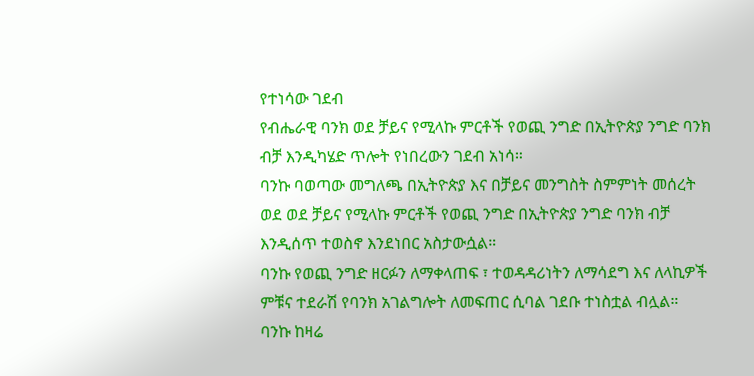የተነሳው ገደብ
የብሔራዊ ባንክ ወደ ቻይና የሚላኩ ምርቶች የወጪ ንግድ በኢትዮጵያ ንግድ ባንክ ብቻ እንዲካሄድ ጥሎት የነበረውን ገደብ አነሳ።
ባንኩ ባወጣው መግለጫ በኢትዮጵያ እና በቻይና መንግስት ስምምነት መሰረት ወደ ወደ ቻይና የሚላኩ ምርቶች የወጪ ንግድ በኢትዮጵያ ንግድ ባንክ ብቻ እንዲሰጥ ተወስኖ እንደነበር አስታውሷል።
ባንኩ የወጪ ንግድ ዘርፉን ለማቀላጠፍ ፣ ተወዳዳሪነትን ለማሳደግ እና ለላኪዎች ምቹና ተደራሽ የባንክ አገልግሎት ለመፍጠር ሲባል ገደቡ ተነስቷል ብሏል።
ባንኩ ከዛሬ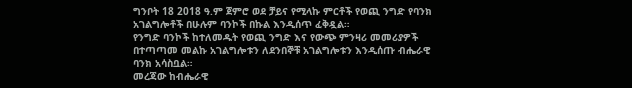ግንቦት 18 2018 ዓ.ም ጀምሮ ወደ ቻይና የሚላኩ ምርቶች የወጪ ንግድ የባንክ አገልግሎቶች በሁሉም ባንኮች በኩል እንዲሰጥ ፈቅዷል።
የንግድ ባንኮች ከተለመዱት የወጪ ንግድ እና የውጭ ምንዛሪ መመሪያዎች በተጣጣመ መልኩ አገልግሎቱን ለደንበኞቹ አገልግሎቱን እንዲሰጡ ብሔራዊ ባንክ አሳስቧል።
መረጃው ከብሔራዊ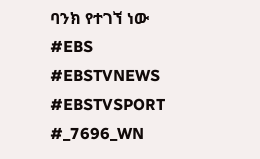ባንክ የተገኘ ነው
#EBS
#EBSTVNEWS
#EBSTVSPORT
#_7696_WN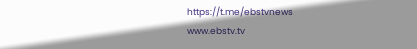https://t.me/ebstvnews
www.ebstv.tv